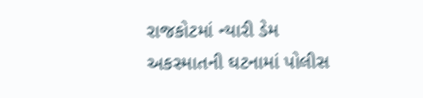રાજકોટમાં ન્યારી ડેમ અકસ્માતની ઘટનામાં પોલીસ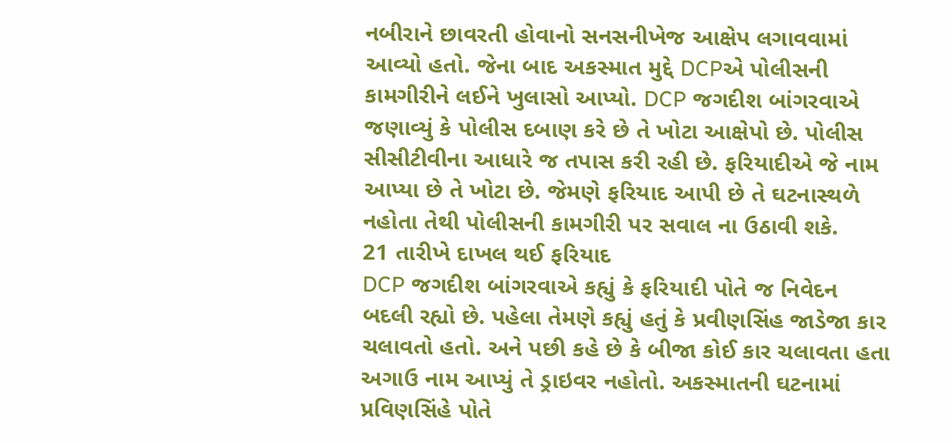નબીરાને છાવરતી હોવાનો સનસનીખેજ આક્ષેપ લગાવવામાં આવ્યો હતો. જેના બાદ અકસ્માત મુદ્દે DCPએ પોલીસની કામગીરીને લઈને ખુલાસો આપ્યો. DCP જગદીશ બાંગરવાએ જણાવ્યું કે પોલીસ દબાણ કરે છે તે ખોટા આક્ષેપો છે. પોલીસ સીસીટીવીના આધારે જ તપાસ કરી રહી છે. ફરિયાદીએ જે નામ આપ્યા છે તે ખોટા છે. જેમણે ફરિયાદ આપી છે તે ઘટનાસ્થળે નહોતા તેથી પોલીસની કામગીરી પર સવાલ ના ઉઠાવી શકે.
21 તારીખે દાખલ થઈ ફરિયાદ
DCP જગદીશ બાંગરવાએ કહ્યું કે ફરિયાદી પોતે જ નિવેદન બદલી રહ્યો છે. પહેલા તેમણે કહ્યું હતું કે પ્રવીણસિંહ જાડેજા કાર ચલાવતો હતો. અને પછી કહે છે કે બીજા કોઈ કાર ચલાવતા હતા અગાઉ નામ આપ્યું તે ડ્રાઇવર નહોતો. અકસ્માતની ઘટનામાં પ્રવિણસિંહે પોતે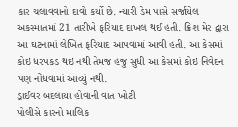કાર ચલાવવાનો દાવો કર્યો છે. ન્યારી ડેમ પાસે સર્જાયેલ અકસ્માતમાં 21 તારીખે ફરિયાદ દાખલ થઈ હતી. ક્રિશ મેર દ્વારા આ ઘટનામાં લેખિત ફરિયાદ આપવામાં આવી હતી. આ કેસમાં કોઇ ધરપકડ થઇ નથી તેમજ હજુ સુધી આ કેસમાં કોઇ નિવેદન પણ નોંધવામાં આવ્યું નથી.
ડ્રાઈવર બદલાયા હોવાની વાત ખોટી
પોલીસે કારનો માલિક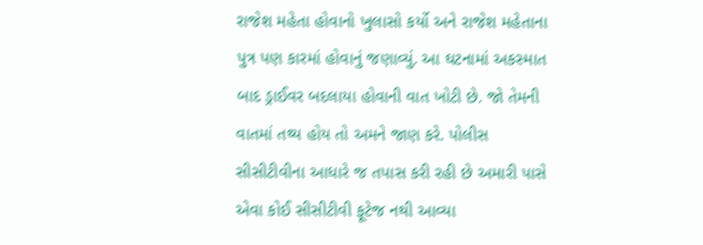રાજેશ મહેતા હોવાનો ખુલાસો કર્યો અને રાજેશ મહેતાના પુત્ર પણ કારમાં હોવાનું જણાવ્યું. આ ઘટનામાં અકસ્માત બાદ ડ્રાઈવર બદલાયા હોવાની વાત ખોટી છે. જો તેમની વાતમાં તથ્ય હોય તો અમને જાણ કરે. પોલીસ સીસીટીવીના આધારે જ તપાસ કરી રહી છે અમારી પાસે એવા કોઈ સીસીટીવી ફૂટેજ નથી આવ્યા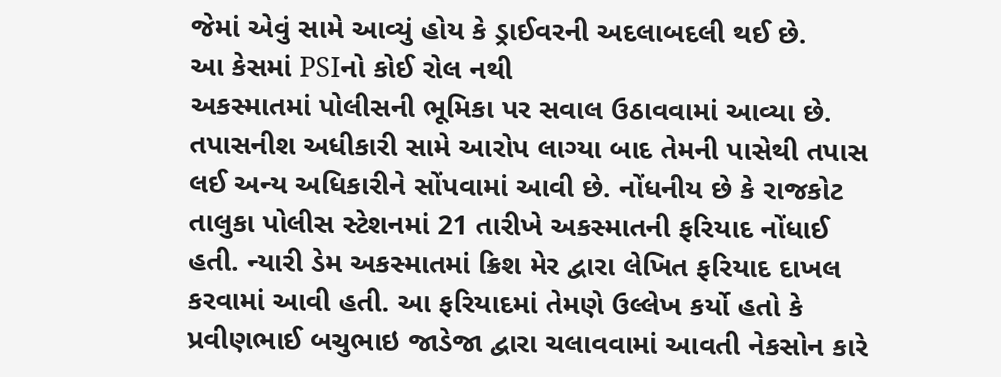જેમાં એવું સામે આવ્યું હોય કે ડ્રાઈવરની અદલાબદલી થઈ છે.
આ કેસમાં PSIનો કોઈ રોલ નથી
અકસ્માતમાં પોલીસની ભૂમિકા પર સવાલ ઉઠાવવામાં આવ્યા છે. તપાસનીશ અધીકારી સામે આરોપ લાગ્યા બાદ તેમની પાસેથી તપાસ લઈ અન્ય અધિકારીને સોંપવામાં આવી છે. નોંધનીય છે કે રાજકોટ તાલુકા પોલીસ સ્ટેશનમાં 21 તારીખે અકસ્માતની ફરિયાદ નોંધાઈ હતી. ન્યારી ડેમ અકસ્માતમાં ક્રિશ મેર દ્વારા લેખિત ફરિયાદ દાખલ કરવામાં આવી હતી. આ ફરિયાદમાં તેમણે ઉલ્લેખ કર્યો હતો કે પ્રવીણભાઈ બચુભાઇ જાડેજા દ્વારા ચલાવવામાં આવતી નેકસોન કારે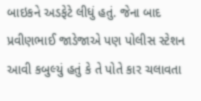બાઇકને અડફેટે લીધું હતું. જેના બાદ પ્રવીણભાઈ જાડેજાએ પણ પોલીસ સ્ટેશન આવી કબુલ્યું હતું કે તે પોતે કાર ચલાવતા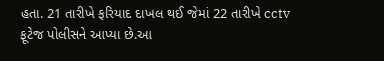હતા. 21 તારીખે ફરિયાદ દાખલ થઈ જેમાં 22 તારીખે cctv ફૂટેજ પોલીસને આપ્યા છે.આ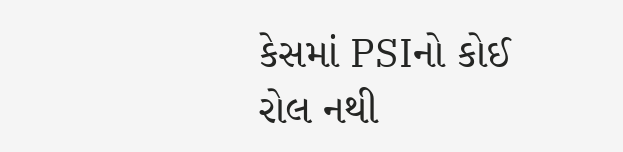કેસમાં PSIનો કોઈ રોલ નથી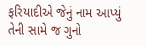ફરિયાદીએ જેનું નામ આપ્યું તેની સામે જ ગુનો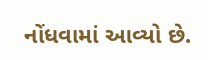નોંધવામાં આવ્યો છે.